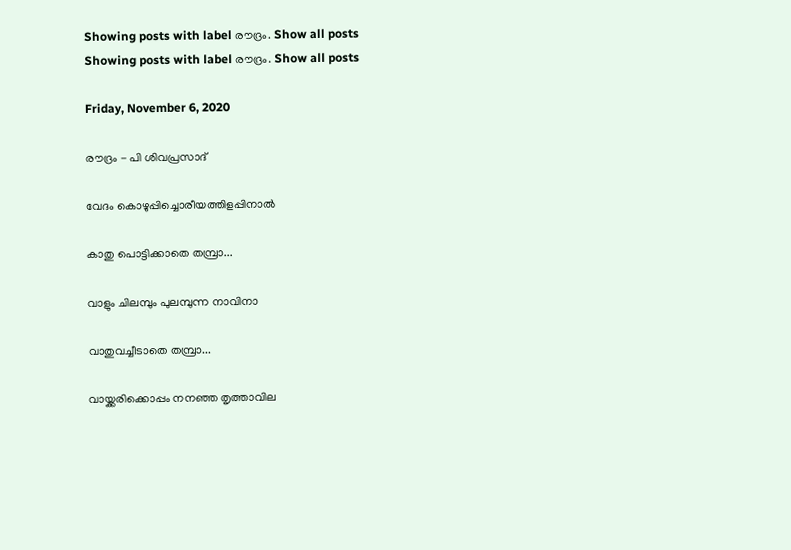Showing posts with label രൗദ്രം. Show all posts
Showing posts with label രൗദ്രം. Show all posts

Friday, November 6, 2020

രൗദ്രം - പി ശിവപ്രസാദ്

വേദം കൊഴുപ്പിച്ചൊരീയത്തിളപ്പിനാൽ

കാതു പൊട്ടിക്കാതെ തമ്പ്രാ...

വാളും ചിലമ്പും പുലമ്പുന്ന നാവിനാ

വാതുവച്ചീടാതെ തമ്പ്രാ...

വായ്ക്കരിക്കൊപ്പം നനഞ്ഞ തൃത്താവില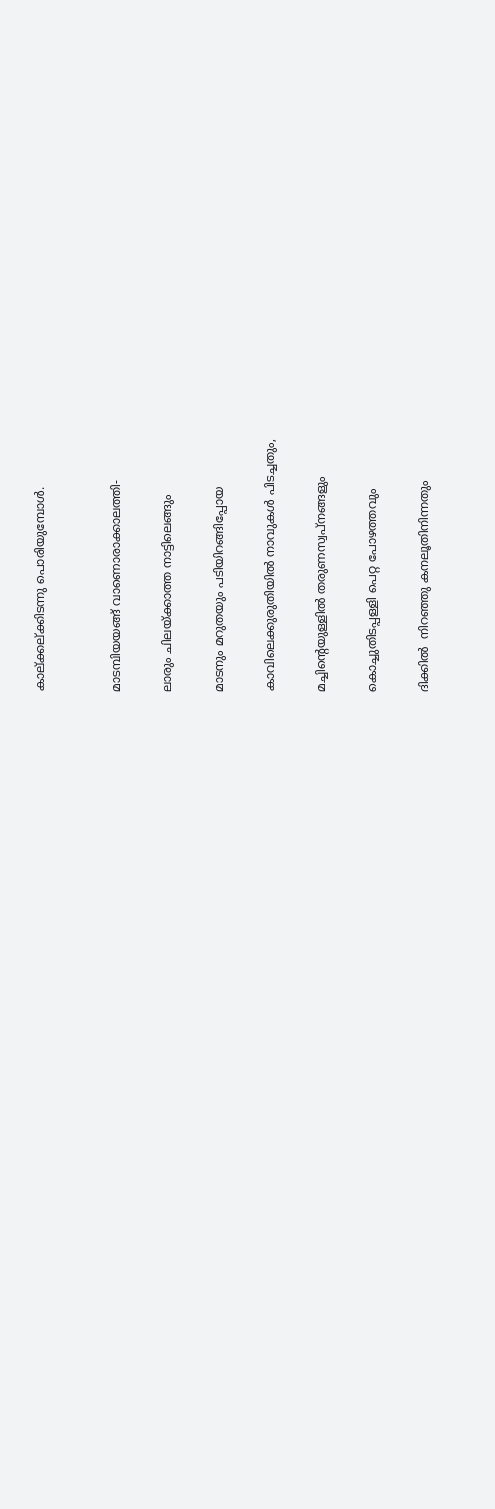കാല്ക്കല്ക്കിടന്നു പൊരിയുമ്പോൾ.


മാടമ്പിയയങ്ങ്‌ വാണൊരാക്കാലത്തി-

ലാരും ചിലയ്ക്കാത്ത നാട്ടിലെങ്ങും

മാടനും മറുതയും പടിയിറങ്ങിപ്പോയ

കാവിലെക്കുരുതിയിൽ നാവുകൾ പിടച്ചതും,

മച്ചിന്റെയുള്ളിൽ തരുണസ്വപ്നങ്ങളും

കൊച്ചുതിടപ്പള്ളി പെറ്റ പോഴത്തവും

ദിക്കിൽ  നിറഞ്ഞു കനലൂതിനിന്നതും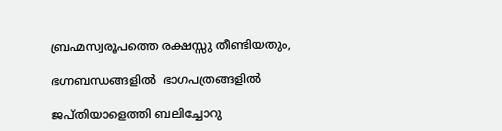ബ്രഹ്മസ്വരൂപത്തെ രക്ഷസ്സു തീണ്ടിയതും,

ഭഗ്നബന്ധങ്ങളിൽ  ഭാഗപത്രങ്ങളിൽ

ജപ്തിയാളെത്തി ബലിച്ചോറു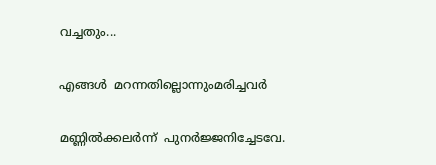വച്ചതും...

എങ്ങൾ  മറന്നതില്ലൊന്നുംമരിച്ചവർ

മണ്ണിൽക്കലർന്ന്  പുനർജ്ജനിച്ചേടവേ.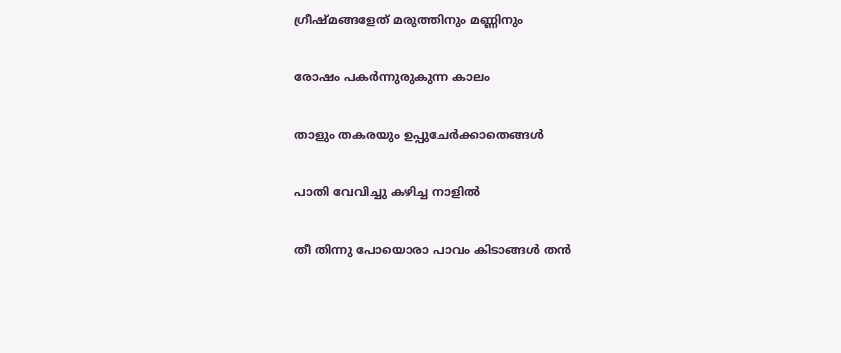ഗ്രീഷ്മങ്ങളേത്‌ മരുത്തിനും മണ്ണിനും

രോഷം പകർന്നുരുകുന്ന കാലം

താളും തകരയും ഉപ്പുചേർക്കാതെങ്ങൾ

പാതി വേവിച്ചു കഴിച്ച നാളിൽ

തീ തിന്നു പോയൊരാ പാവം കിടാങ്ങൾ തൻ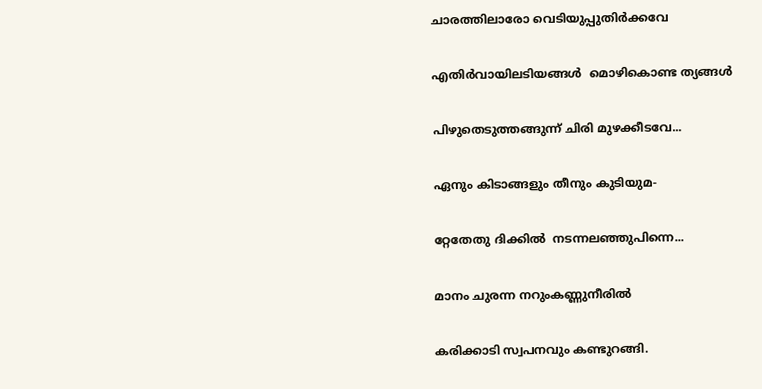ചാരത്തിലാരോ വെടിയുപ്പുതിർക്കവേ

എതിർവായിലടിയങ്ങൾ  മൊഴികൊണ്ട ത്യങ്ങൾ

പിഴുതെടുത്തങ്ങുന്ന്‌ ചിരി മുഴക്കീടവേ...

ഏനും കിടാങ്ങളും തീനും കുടിയുമ-

റ്റേതേതു ദിക്കിൽ  നടന്നലഞ്ഞുപിന്നെ...

മാനം ചുരന്ന നറുംകണ്ണുനീരിൽ

കരിക്കാടി സ്വപനവും കണ്ടുറങ്ങി.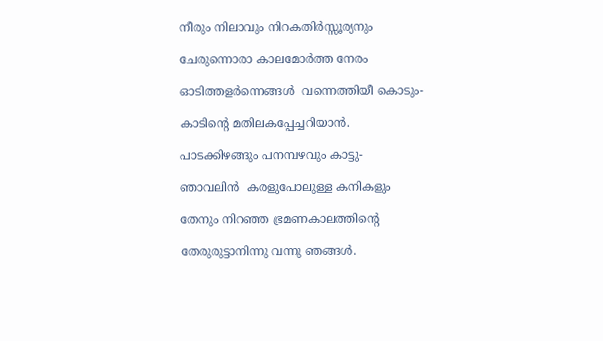നീരും നിലാവും നിറകതിർസ്സൂര്യനും

ചേരുന്നൊരാ കാലമോർത്ത നേരം

ഓടിത്തളർന്നെങ്ങൾ  വന്നെത്തിയീ കൊടും-

കാടിന്റെ മതിലകപ്പേച്ചറിയാൻ‍.

പാടക്കിഴങ്ങും പനമ്പഴവും കാട്ടു-

ഞാവലിൻ  കരളുപോലുള്ള കനികളും

തേനും നിറഞ്ഞ ഭ്രമണകാലത്തിന്റെ

തേരുരുട്ടാനിന്നു വന്നു ഞങ്ങൾ‍.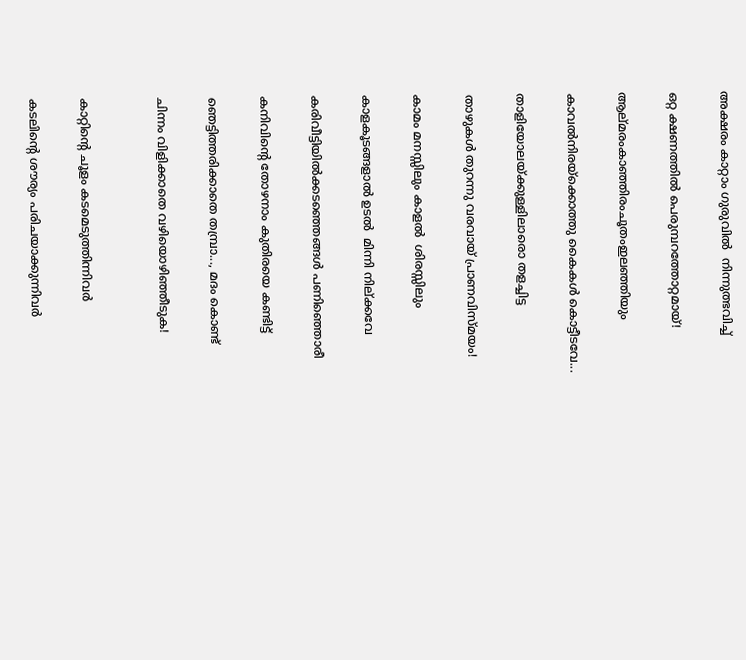അക്ഷരം കാറ്റാം ഗുരുവിൽ  നിന്നുത്ഭവിച്ച്

ഒറ്റ ക്ഷണത്തില്‍ പെരുമ്പറത്തോറ്റമായ്‌!

ആല്മരംകാഞ്ഞിരംചൂതംഇലഞ്ഞിയും

കാവൽനിരയ്ക്കൊത്തു കൈകൾ കൊട്ടീടവേ...

താളിയോലയ്ക്കുള്ളിലാരൊ തളച്ചിട്ട

താഴുകൾ തുറന്നു വരവായ്‌ പ്രാണവിസ്മയം!

കാമം മനസ്സിലും കാളൽ  ശിരസ്സിലും

കാളകൂടങ്ങളാല്‍ ഉടൽ  മിന്നി നില്ക്കവേ

കരിവീട്ടിയിൽക്കടഞ്ഞെങ്ങൾ പണിഞ്ഞൊരീ

കനിവിന്റെ തോഴനാം കുതിരയെ കണ്ടിട്ട്

ഞെട്ടിത്തരിക്കാതെ തമ്പ്രാ..., മദം കൊണ്ട്

ചിന്നം വിളിക്കാതെ വഴിയൊഴിഞ്ഞീടുക!


കാറ്റിന്റെ ചൂളം കടമെടുത്തിന്നിവർ

കടലിന്റെ ശൗര്യം പരിചയാക്കുന്നിവർ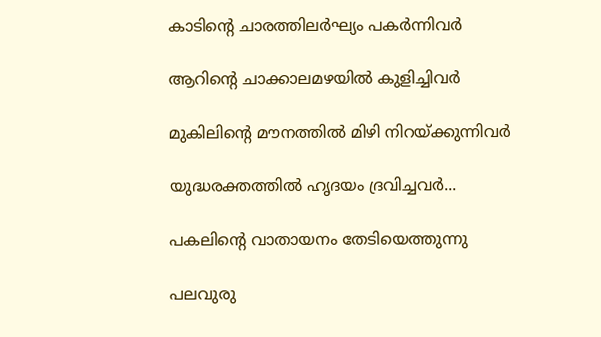കാടിന്റെ ചാരത്തിലർഘ്യം പകർന്നിവർ

ആറിന്റെ ചാക്കാലമഴയിൽ കുളിച്ചിവർ

മുകിലിന്റെ മൗനത്തിൽ മിഴി നിറയ്ക്കുന്നിവർ

യുദ്ധരക്തത്തിൽ ഹൃദയം ദ്രവിച്ചവർ‍...

പകലിന്റെ വാതായനം തേടിയെത്തുന്നു

പലവുരു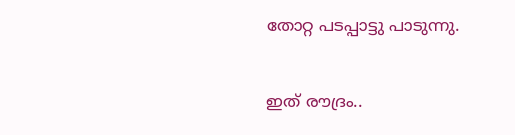തോറ്റ പടപ്പാട്ടു പാടുന്നു.


ഇത്‌ രൗദ്രം..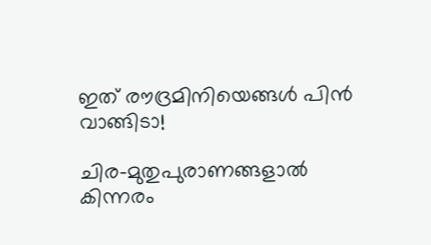ഇത്‌ രൗദ്രമിനിയെങ്ങൾ പിൻ വാങ്ങിടാ!

ചിര-മുതുപുരാണങ്ങളാൽ  കിന്നരം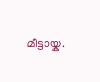മീട്ടായ്ക.